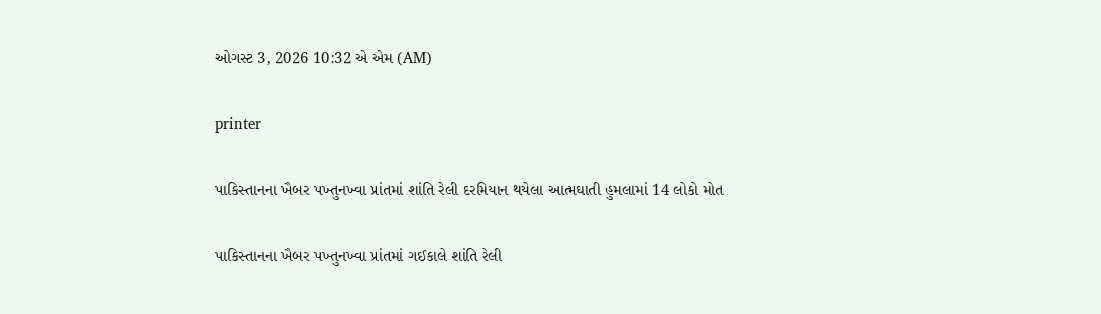ઓગસ્ટ 3, 2026 10:32 એ એમ (AM)

printer

પાકિસ્તાનના ખૈબર પખ્તુનખ્વા પ્રાંતમાં શાંતિ રેલી દરમિયાન થયેલા આત્મઘાતી હુમલામાં 14 લોકો મોત

પાકિસ્તાનના ખૈબર પખ્તુનખ્વા પ્રાંતમાં ગઈકાલે શાંતિ રેલી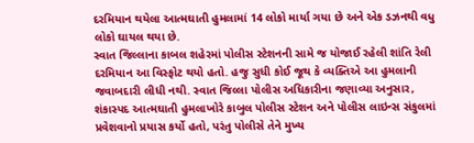દરમિયાન થયેલા આત્મઘાતી હુમલામાં 14 લોકો માર્યા ગયા છે અને એક ડઝનથી વધુ લોકો ઘાયલ થયા છે.
સ્વાત જિલ્લાના કાબલ શહેરમાં પોલીસ સ્ટેશનની સામે જ યોજાઈ રહેલી શાંતિ રેલી દરમિયાન આ વિસ્ફોટ થયો હતો. હજુ સુધી કોઈ જૂથ કે વ્યક્તિએ આ હુમલાની જવાબદારી લીધી નથી. સ્વાત જિલ્લા પોલીસ અધિકારીના જણાવ્યા અનુસાર, શંકાસ્પદ આત્મઘાતી હુમલાખોરે કાબુલ પોલીસ સ્ટેશન અને પોલીસ લાઇન્સ સંકુલમાં પ્રવેશવાનો પ્રયાસ કર્યો હતો, પરંતુ પોલીસે તેને મુખ્ય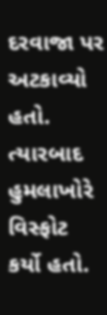દરવાજા પર અટકાવ્યો હતો. ત્યારબાદ હુમલાખોરે વિસ્ફોટ કર્યો હતો.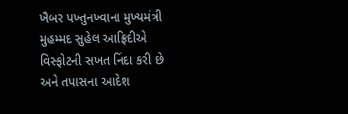ખૈબર પખ્તુનખ્વાના મુખ્યમંત્રી મુહમ્મદ સુહેલ આફ્રિદીએ વિસ્ફોટની સખત નિંદા કરી છે અને તપાસના આદેશ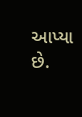આપ્યા છે.